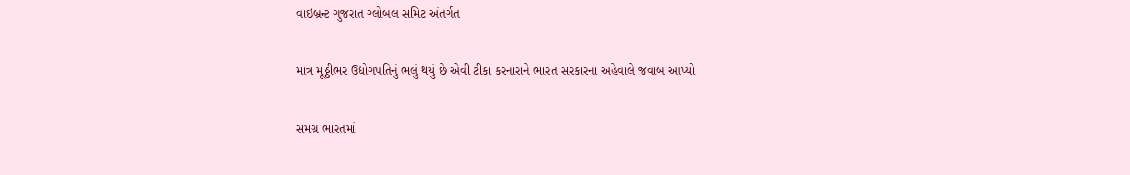વાઇબ્રન્ટ ગુજરાત ગ્લોબલ સમિટ અંતર્ગત

માત્ર મૂઠ્ઠીભર ઉદ્યોગપતિનું ભલું થયું છે એવી ટીકા કરનારાને ભારત સરકારના અહેવાલે જવાબ આપ્યો

સમગ્ર ભારતમાં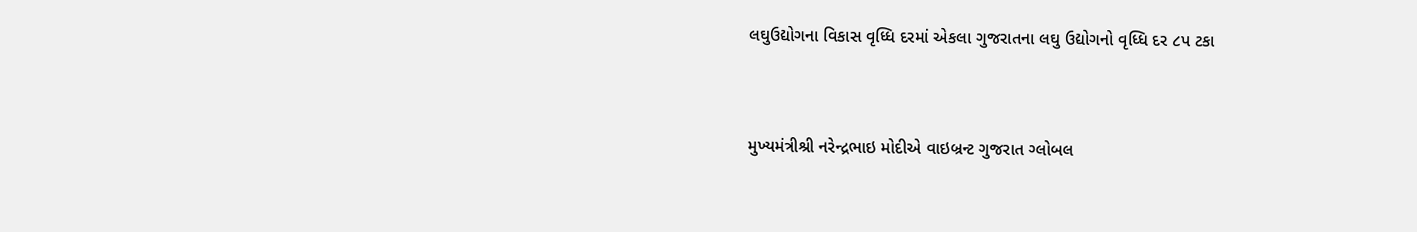લઘુઉદ્યોગના વિકાસ વૃધ્ધિ દરમાં એકલા ગુજરાતના લઘુ ઉદ્યોગનો વૃધ્ધિ દર ૮પ ટકા



મુખ્યમંત્રીશ્રી નરેન્દ્રભાઇ મોદીએ વાઇબ્રન્ટ ગુજરાત ગ્લોબલ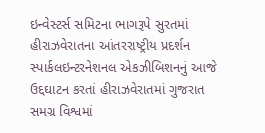ઇન્વેસ્ટર્સ સમિટના ભાગરૂપે સુરતમાં હીરાઝવેરાતના આંતરરાષ્ટ્રીય પ્રદર્શન સ્પાર્કલઇન્ટરનેશનલ એકઝીબિશનનું આજે ઉદ્દઘાટન કરતાં હીરાઝવેરાતમાં ગુજરાત સમગ્ર વિશ્વમાં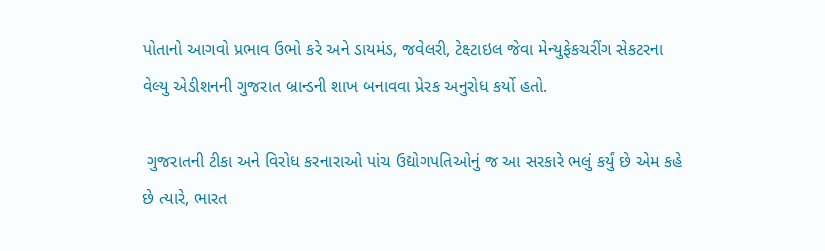પોતાનો આગવો પ્રભાવ ઉભો કરે અને ડાયમંડ, જવેલરી, ટેક્ષ્ટાઇલ જેવા મેન્યુફેકચરીંગ સેકટરના વેલ્યુ એડીશનની ગુજરાત બ્રાન્ડની શાખ બનાવવા પ્રેરક અનુરોધ કર્યો હતો.

 ગુજરાતની ટીકા અને વિરોધ કરનારાઓ પાંચ ઉદ્યોગપતિઓનું જ આ સરકારે ભલું કર્યું છે એમ કહે છે ત્યારે, ભારત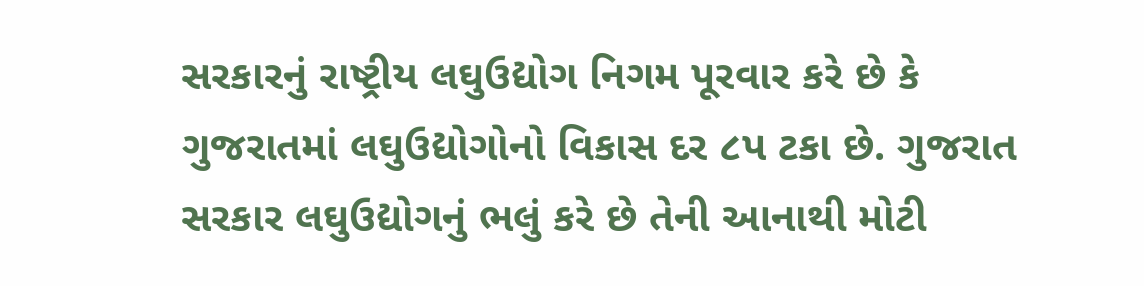સરકારનું રાષ્ટ્રીય લઘુઉદ્યોગ નિગમ પૂરવાર કરે છે કે ગુજરાતમાં લઘુઉદ્યોગોનો વિકાસ દર ૮પ ટકા છે. ગુજરાત સરકાર લઘુઉદ્યોગનું ભલું કરે છે તેની આનાથી મોટી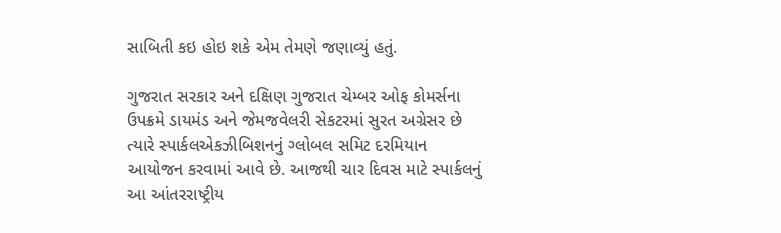સાબિતી કઇ હોઇ શકે એમ તેમણે જણાવ્યું હતું.

ગુજરાત સરકાર અને દક્ષિણ ગુજરાત ચેમ્બર ઓફ કોમર્સના ઉપક્રમે ડાયમંડ અને જેમજવેલરી સેકટરમાં સુરત અગ્રેસર છે ત્યારે સ્પાર્કલએકઝીબિશનનું ગ્લોબલ સમિટ દરમિયાન આયોજન કરવામાં આવે છે. આજથી ચાર દિવસ માટે સ્પાર્કલનું આ આંતરરાષ્ટ્રીય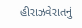હીરાઝવેરાતનું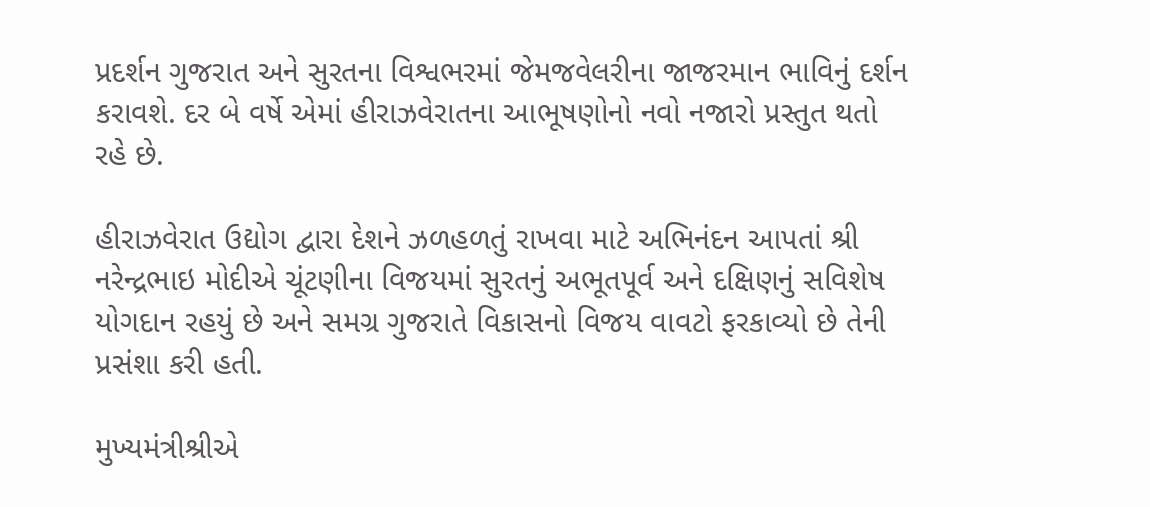પ્રદર્શન ગુજરાત અને સુરતના વિશ્વભરમાં જેમજવેલરીના જાજરમાન ભાવિનું દર્શન કરાવશે. દર બે વર્ષે એમાં હીરાઝવેરાતના આભૂષણોનો નવો નજારો પ્રસ્તુત થતો રહે છે.

હીરાઝવેરાત ઉદ્યોગ દ્વારા દેશને ઝળહળતું રાખવા માટે અભિનંદન આપતાં શ્રી નરેન્દ્રભાઇ મોદીએ ચૂંટણીના વિજયમાં સુરતનું અભૂતપૂર્વ અને દક્ષિણનું સવિશેષ યોગદાન રહયું છે અને સમગ્ર ગુજરાતે વિકાસનો વિજય વાવટો ફરકાવ્યો છે તેની પ્રસંશા કરી હતી.

મુખ્યમંત્રીશ્રીએ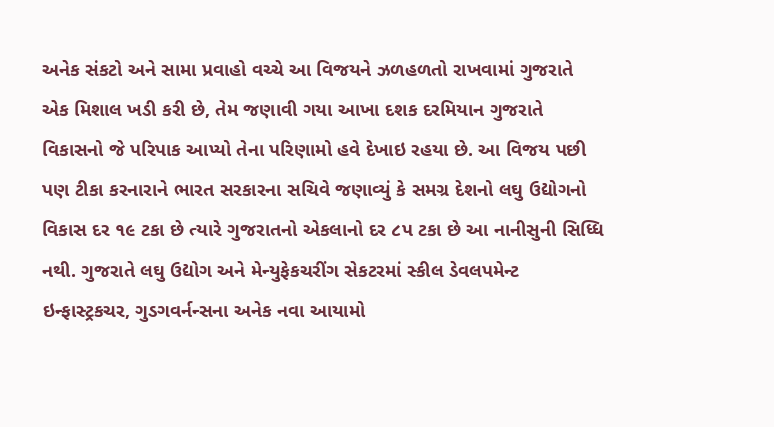અનેક સંકટો અને સામા પ્રવાહો વચ્ચે આ વિજયને ઝળહળતો રાખવામાં ગુજરાતે એક મિશાલ ખડી કરી છે, તેમ જણાવી ગયા આખા દશક દરમિયાન ગુજરાતે વિકાસનો જે પરિપાક આપ્યો તેના પરિણામો હવે દેખાઇ રહયા છે. આ વિજય પછી પણ ટીકા કરનારાને ભારત સરકારના સચિવે જણાવ્યું કે સમગ્ર દેશનો લઘુ ઉદ્યોગનો વિકાસ દર ૧૯ ટકા છે ત્યારે ગુજરાતનો એકલાનો દર ૮પ ટકા છે આ નાનીસુની સિધ્ધિ નથી. ગુજરાતે લઘુ ઉદ્યોગ અને મેન્યુફેકચરીંગ સેકટરમાં સ્કીલ ડેવલપમેન્ટ ઇન્ફાસ્ટ્રકચર, ગુડગવર્નન્સના અનેક નવા આયામો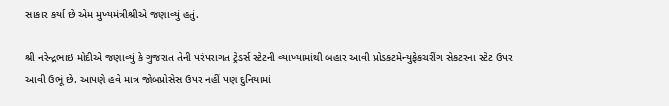સાકાર કર્યા છે એમ મુખ્યમંત્રીશ્રીએ જણાવ્યું હતું.

શ્રી નરેન્દ્રભાઇ મોદીએ જણાવ્યું કે ગુજરાત તેની પરંપરાગત ટ્રેડર્સ સ્ટેટની વ્યાખ્યામાંથી બહાર આવી પ્રોડકટમેન્યુફેકચરીંગ સેકટરના સ્ટેટ ઉપર આવી ઉભૂં છે. આપણે હવે માત્ર જોબપ્રોસેસ ઉપર નહીં પણ દુનિયામાં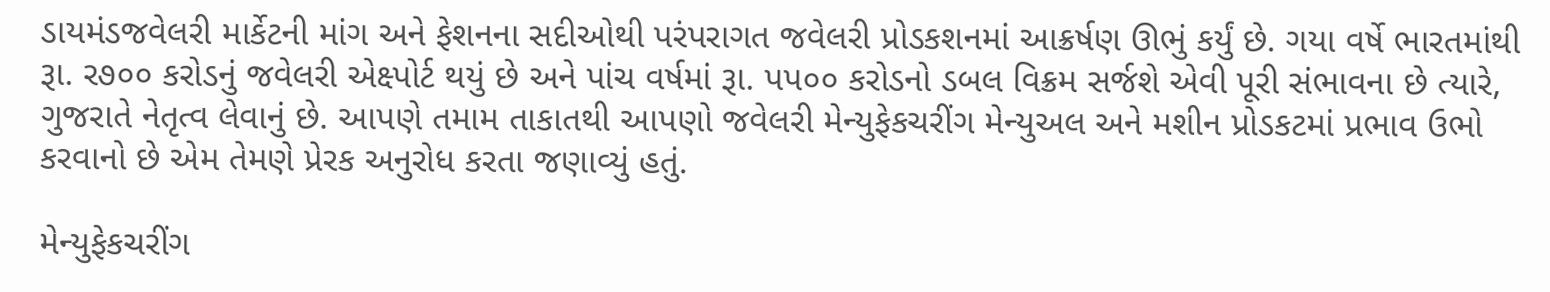ડાયમંડજવેલરી માર્કેટની માંગ અને ફેશનના સદીઓથી પરંપરાગત જવેલરી પ્રોડકશનમાં આક્રર્ષણ ઊભું કર્યું છે. ગયા વર્ષે ભારતમાંથી રૂા. ર૭૦૦ કરોડનું જવેલરી એક્ષ્પોર્ટ થયું છે અને પાંચ વર્ષમાં રૂા. પપ૦૦ કરોડનો ડબલ વિક્રમ સર્જશે એવી પૂરી સંભાવના છે ત્યારે, ગુજરાતે નેતૃત્વ લેવાનું છે. આપણે તમામ તાકાતથી આપણો જવેલરી મેન્યુફેકચરીંગ મેન્યુઅલ અને મશીન પ્રોડકટમાં પ્રભાવ ઉભો કરવાનો છે એમ તેમણે પ્રેરક અનુરોધ કરતા જણાવ્યું હતું.

મેન્યુફેકચરીંગ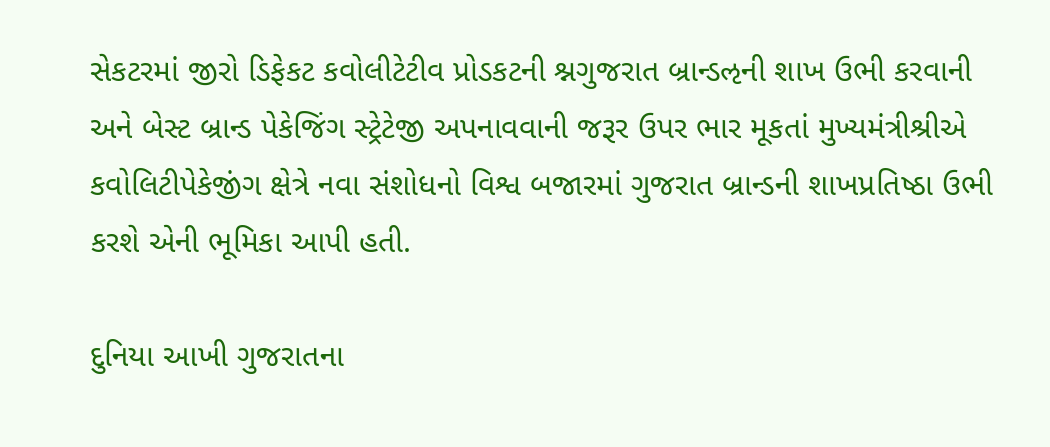સેકટરમાં જીરો ડિફેકટ કવોલીટેટીવ પ્રોડકટની શ્નગુજરાત બ્રાન્ડઌની શાખ ઉભી કરવાની અને બેસ્ટ બ્રાન્ડ પેકેજિંગ સ્ટ્રેટેજી અપનાવવાની જરૂર ઉપર ભાર મૂકતાં મુખ્યમંત્રીશ્રીએ કવોલિટીપેકેજીંગ ક્ષેત્રે નવા સંશોધનો વિશ્વ બજારમાં ગુજરાત બ્રાન્ડની શાખપ્રતિષ્ઠા ઉભી કરશે એની ભૂમિકા આપી હતી.

દુનિયા આખી ગુજરાતના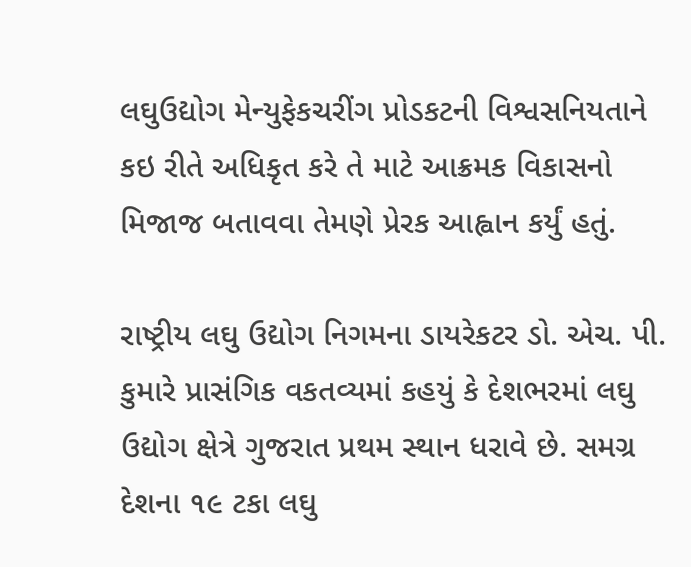લઘુઉદ્યોગ મેન્યુફેકચરીંગ પ્રોડકટની વિશ્વસનિયતાને કઇ રીતે અધિકૃત કરે તે માટે આક્રમક વિકાસનો મિજાજ બતાવવા તેમણે પ્રેરક આહ્વાન કર્યું હતું.

રાષ્ટ્રીય લઘુ ઉદ્યોગ નિગમના ડાયરેકટર ડો. એચ. પી. કુમારે પ્રાસંગિક વકતવ્યમાં કહયું કે દેશભરમાં લઘુ ઉદ્યોગ ક્ષેત્રે ગુજરાત પ્રથમ સ્થાન ધરાવે છે. સમગ્ર દેશના ૧૯ ટકા લઘુ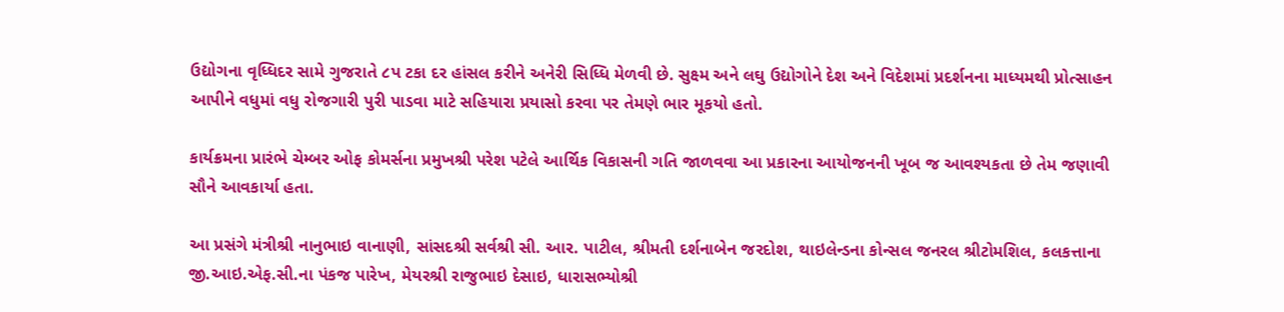ઉદ્યોગના વૃધ્ધિદર સામે ગુજરાતે ૮પ ટકા દર હાંસલ કરીને અનેરી સિધ્ધિ મેળવી છે. સુક્ષ્મ અને લઘુ ઉદ્યોગોને દેશ અને વિદેશમાં પ્રદર્શનના માધ્યમથી પ્રોત્સાહન આપીને વધુમાં વધુ રોજગારી પુરી પાડવા માટે સહિયારા પ્રયાસો કરવા પર તેમણે ભાર મૂકયો હતો.

કાર્યક્રમના પ્રારંભે ચેમ્બર ઓફ કોમર્સના પ્રમુખશ્રી પરેશ પટેલે આર્થિક વિકાસની ગતિ જાળવવા આ પ્રકારના આયોજનની ખૂબ જ આવશ્યકતા છે તેમ જણાવી સૌને આવકાર્યા હતા.

આ પ્રસંગે મંત્રીશ્રી નાનુભાઇ વાનાણી, સાંસદશ્રી સર્વશ્રી સી. આર. પાટીલ, શ્રીમતી દર્શનાબેન જરદોશ, થાઇલેન્ડના કોન્સલ જનરલ શ્રીટોમશિલ, કલકત્તાના જી.આઇ.એફ.સી.ના પંકજ પારેખ, મેયરશ્રી રાજુભાઇ દેસાઇ, ધારાસભ્યોશ્રી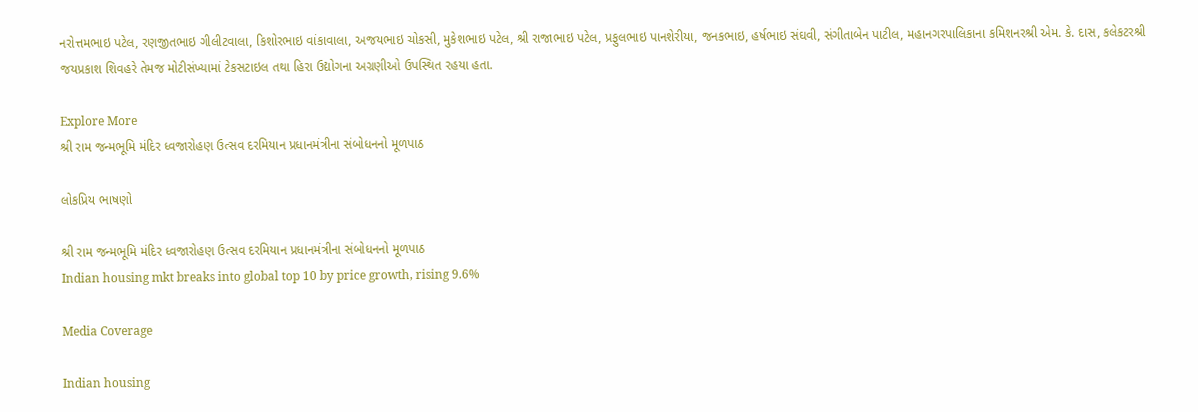નરોત્તમભાઇ પટેલ, રણજીતભાઇ ગીલીટવાલા, કિશોરભાઇ વાંકાવાલા, અજયભાઇ ચોકસી, મુકેશભાઇ પટેલ, શ્રી રાજાભાઇ પટેલ, પ્રફુલભાઇ પાનશેરીયા, જનકભાઇ, હર્ષભાઇ સંઘવી, સંગીતાબેન પાટીલ, મહાનગરપાલિકાના કમિશનરશ્રી એમ. કે. દાસ, કલેકટરશ્રી જયપ્રકાશ શિવહરે તેમજ મોટીસંખ્યામાં ટેકસટાઇલ તથા હિરા ઉદ્યોગના અગ્રણીઓ ઉપસ્થિત રહયા હતા.

Explore More
શ્રી રામ જન્મભૂમિ મંદિર ધ્વજારોહણ ઉત્સવ દરમિયાન પ્રધાનમંત્રીના સંબોધનનો મૂળપાઠ

લોકપ્રિય ભાષણો

શ્રી રામ જન્મભૂમિ મંદિર ધ્વજારોહણ ઉત્સવ દરમિયાન પ્રધાનમંત્રીના સંબોધનનો મૂળપાઠ
Indian housing mkt breaks into global top 10 by price growth, rising 9.6%

Media Coverage

Indian housing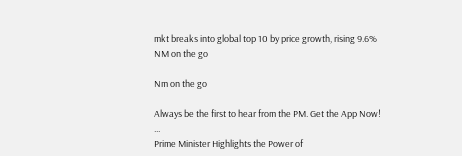mkt breaks into global top 10 by price growth, rising 9.6%
NM on the go

Nm on the go

Always be the first to hear from the PM. Get the App Now!
...
Prime Minister Highlights the Power of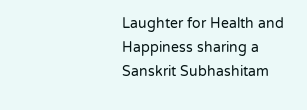Laughter for Health and Happiness sharing a Sanskrit Subhashitam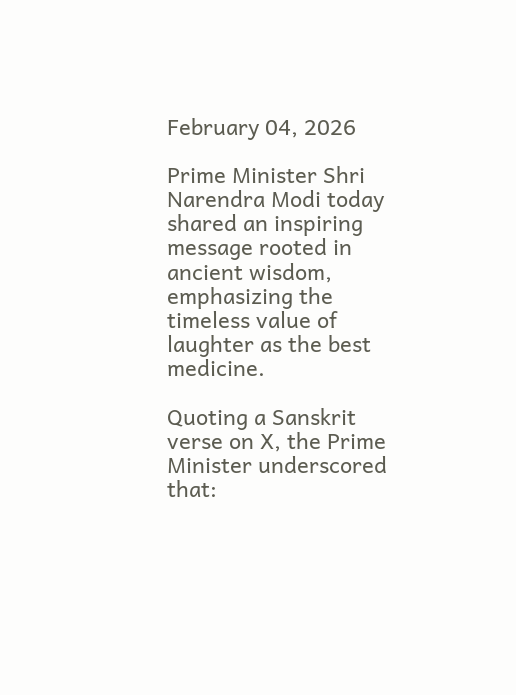February 04, 2026

Prime Minister Shri Narendra Modi today shared an inspiring message rooted in ancient wisdom, emphasizing the timeless value of laughter as the best medicine.

Quoting a Sanskrit verse on X, the Prime Minister underscored that: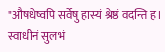"औषधेष्वपि सर्वेषु हास्यं श्रेष्ठं वदन्ति ह।
स्वाधीनं सुलभं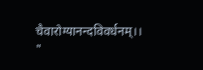चैवारोग्यानन्दविवर्धनम्।। "